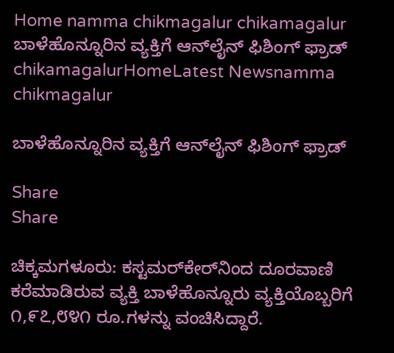Home namma chikmagalur chikamagalur ಬಾಳೆಹೊನ್ನೂರಿನ ವ್ಯಕ್ತಿಗೆ ಆನ್‌ಲೈನ್ ಫಿಶಿಂಗ್ ಫ್ರಾಡ್
chikamagalurHomeLatest Newsnamma chikmagalur

ಬಾಳೆಹೊನ್ನೂರಿನ ವ್ಯಕ್ತಿಗೆ ಆನ್‌ಲೈನ್ ಫಿಶಿಂಗ್ ಫ್ರಾಡ್

Share
Share

ಚಿಕ್ಕಮಗಳೂರು: ಕಸ್ಟಮರ್‌ಕೇರ್‌ನಿಂದ ದೂರವಾಣಿ ಕರೆಮಾಡಿರುವ ವ್ಯಕ್ತಿ ಬಾಳೆಹೊನ್ನೂರು ವ್ಯಕ್ತಿಯೊಬ್ಬರಿಗೆ ೧,೯೭,೮೪೧ ರೂ.ಗಳನ್ನು ವಂಚಿಸಿದ್ದಾರೆ.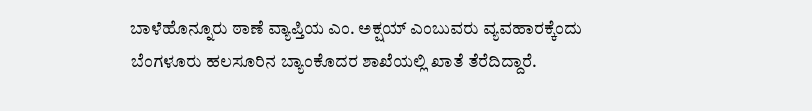ಬಾಳೆಹೊನ್ನೂರು ಠಾಣೆ ವ್ಯಾಪ್ತಿಯ ಎಂ. ಅಕ್ಷಯ್ ಎಂಬುವರು ವ್ಯವಹಾರಕ್ಕೆಂದು ಬೆಂಗಳೂರು ಹಲಸೂರಿನ ಬ್ಯಾಂಕೊದರ ಶಾಖೆಯಲ್ಲಿ ಖಾತೆ ತೆರೆದಿದ್ದಾರೆ.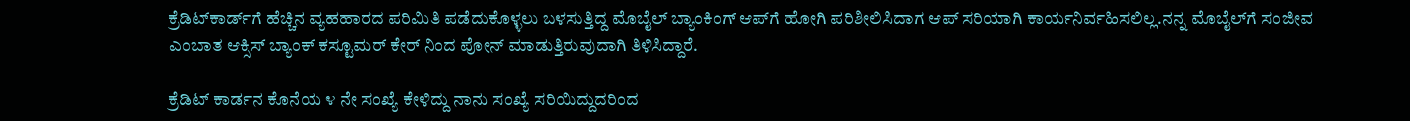ಕ್ರೆಡಿಟ್‌ಕಾರ್ಡ್‌ಗೆ ಹೆಚ್ಚಿನ ವ್ಯಹಹಾರದ ಪರಿಮಿತಿ ಪಡೆದುಕೊಳ್ಳಲು ಬಳಸುತ್ತಿದ್ದ ಮೊಬೈಲ್ ಬ್ಯಾಂಕಿಂಗ್ ಆಪ್‌ಗೆ ಹೋಗಿ ಪರಿಶೀಲಿಸಿದಾಗ ಆಪ್ ಸರಿಯಾಗಿ ಕಾರ್ಯನಿರ್ವಹಿಸಲಿಲ್ಲ.ನನ್ನ ಮೊಬೈಲ್‌ಗೆ ಸಂಜೀವ ಎಂಬಾತ ಆಕ್ಸಿಸ್ ಬ್ಯಾಂಕ್ ಕಸ್ಟೂಮರ್ ಕೇರ್ ನಿಂದ ಪೋನ್ ಮಾಡುತ್ತಿರುವುದಾಗಿ ತಿಳಿಸಿದ್ದಾರೆ.

ಕ್ರೆಡಿಟ್ ಕಾರ್ಡನ ಕೊನೆಯ ೪ ನೇ ಸಂಖ್ಯೆ ಕೇಳಿದ್ದು ನಾನು ಸಂಖ್ಯೆ ಸರಿಯಿದ್ದುದರಿಂದ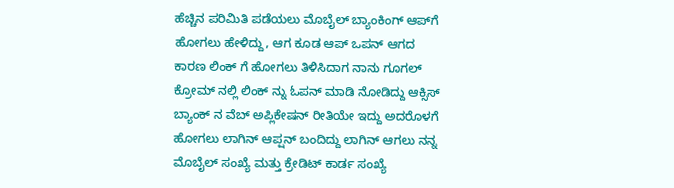ಹೆಚ್ಚಿನ ಪರಿಮಿತಿ ಪಡೆಯಲು ಮೊಬೈಲ್ ಬ್ಯಾಂಕಿಂಗ್ ಆಪ್‌ಗೆ ಹೋಗಲು ಹೇಳಿದ್ದು, ಆಗ ಕೂಡ ಆಪ್ ಒಪನ್ ಆಗದ ಕಾರಣ ಲಿಂಕ್ ಗೆ ಹೋಗಲು ತಿಳಿಸಿದಾಗ ನಾನು ಗೂಗಲ್ ಕ್ರೋಮ್ ನಲ್ಲಿ ಲಿಂಕ್ ನ್ನು ಓಪನ್ ಮಾಡಿ ನೋಡಿದ್ದು ಆಕ್ಸಿಸ್ ಬ್ಯಾಂಕ್ ನ ವೆಬ್ ಅಪ್ಲಿಕೇಷನ್ ರೀತಿಯೇ ಇದ್ದು ಅದರೊಳಗೆ ಹೋಗಲು ಲಾಗಿನ್ ಆಪ್ಷನ್ ಬಂದಿದ್ದು ಲಾಗಿನ್ ಆಗಲು ನನ್ನ ಮೊಬೈಲ್ ಸಂಖ್ಯೆ ಮತ್ತು ಕ್ರೇಡಿಟ್ ಕಾರ್ಡ ಸಂಖ್ಯೆ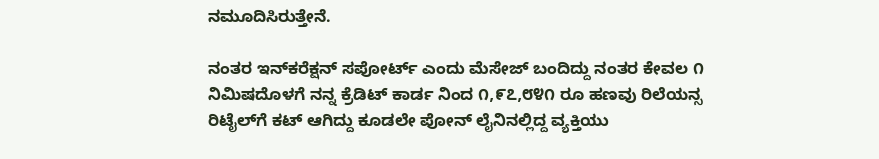ನಮೂದಿಸಿರುತ್ತೇನೆ.

ನಂತರ ಇನ್‌ಕರೆಕ್ಷನ್ ಸಪೋರ್ಟ್ ಎಂದು ಮೆಸೇಜ್ ಬಂದಿದ್ದು ನಂತರ ಕೇವಲ ೧ ನಿಮಿಷದೊಳಗೆ ನನ್ನ ಕ್ರೆಡಿಟ್ ಕಾರ್ಡ ನಿಂದ ೧,೯೭,೮೪೧ ರೂ ಹಣವು ರಿಲೆಯನ್ಸ ರಿಟೈಲ್‌ಗೆ ಕಟ್ ಆಗಿದ್ದು ಕೂಡಲೇ ಪೋನ್ ಲೈನಿನಲ್ಲಿದ್ದ ವ್ಯಕ್ತಿಯು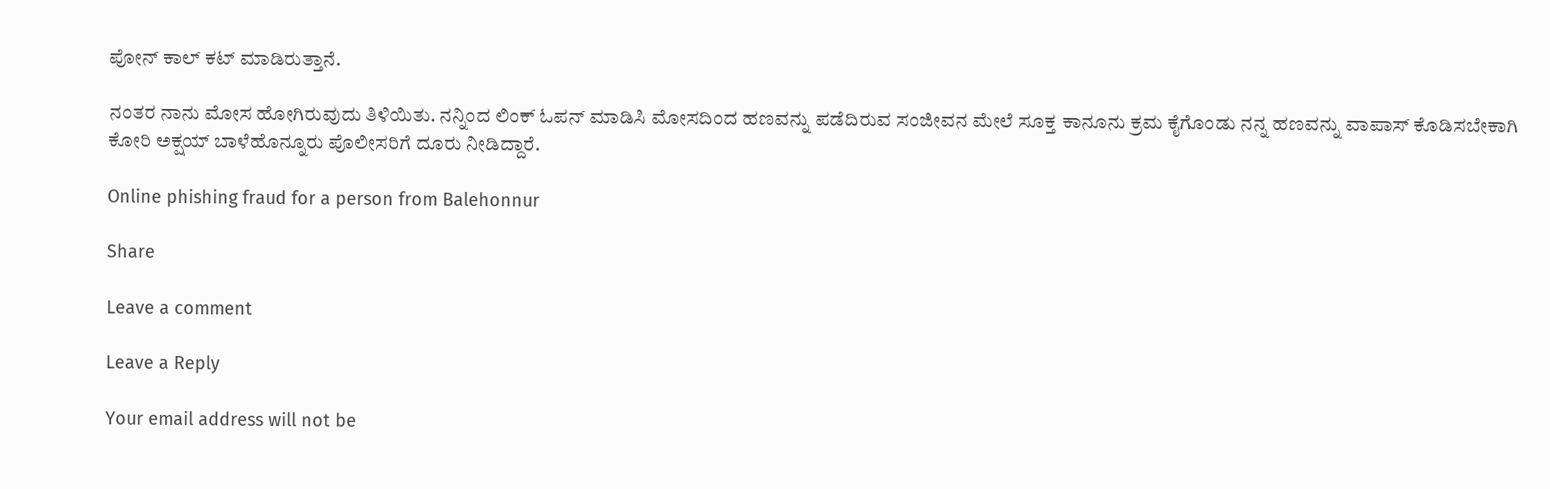ಪೋನ್ ಕಾಲ್ ಕಟ್ ಮಾಡಿರುತ್ತಾನೆ.

ನಂತರ ನಾನು ಮೋಸ ಹೋಗಿರುವುದು ತಿಳಿಯಿತು. ನನ್ನಿಂದ ಲಿಂಕ್ ಓಪನ್ ಮಾಡಿಸಿ ಮೋಸದಿಂದ ಹಣವನ್ನು ಪಡೆದಿರುವ ಸಂಜೀವನ ಮೇಲೆ ಸೂಕ್ತ ಕಾನೂನು ಕ್ರಮ ಕೈಗೊಂಡು ನನ್ನ ಹಣವನ್ನು ವಾಪಾಸ್ ಕೊಡಿಸಬೇಕಾಗಿ ಕೋರಿ ಅಕ್ಷಯ್ ಬಾಳೆಹೊನ್ನೂರು ಪೊಲೀಸರಿಗೆ ದೂರು ನೀಡಿದ್ದಾರೆ.

Online phishing fraud for a person from Balehonnur

Share

Leave a comment

Leave a Reply

Your email address will not be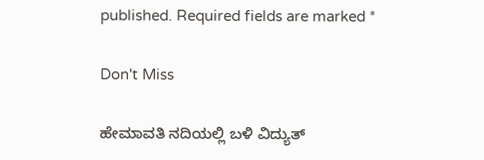published. Required fields are marked *

Don't Miss

ಹೇಮಾವತಿ ನದಿಯಲ್ಲಿ ಬಳಿ ವಿದ್ಯುತ್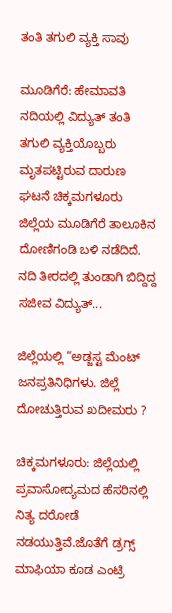ತಂತಿ ತಗುಲಿ ವ್ಯಕ್ತಿ ಸಾವು

ಮೂಡಿಗೆರೆ: ಹೇಮಾವತಿ ನದಿಯಲ್ಲಿ ವಿದ್ಯುತ್ ತಂತಿ ತಗುಲಿ ವ್ಯಕ್ತಿಯೊಬ್ಬರು ಮೃತಪಟ್ಟಿರುವ ದಾರುಣ ಘಟನೆ ಚಿಕ್ಕಮಗಳೂರು ಜಿಲ್ಲೆಯ ಮೂಡಿಗೆರೆ ತಾಲೂಕಿನ ದೋಣಿಗಂಡಿ ಬಳಿ ನಡೆದಿದೆ. ನದಿ ತೀರದಲ್ಲಿ ತುಂಡಾಗಿ ಬಿದ್ದಿದ್ದ ಸಜೀವ ವಿದ್ಯುತ್...

ಜಿಲ್ಲೆಯಲ್ಲಿ “ಅಡ್ಜಸ್ಟ ಮೆಂಟ್ ಜನಪ್ರತಿನಿಧಿಗಳು. ಜಿಲ್ಲೆ ದೋಚುತ್ತಿರುವ ಖದೀಮರು ?

ಚಿಕ್ಕಮಗಳೂರು: ಜಿಲ್ಲೆಯಲ್ಲಿ ಪ್ರವಾಸೋದ್ಯಮದ ಹೆಸರಿನಲ್ಲಿ ನಿತ್ಯ ದರೋಡೆ ನಡಯುತ್ತಿವೆ.ಜೊತೆಗೆ ಡ್ರಗ್ಸ್ ಮಾಫಿಯಾ ಕೂಡ ಎಂಟ್ರಿ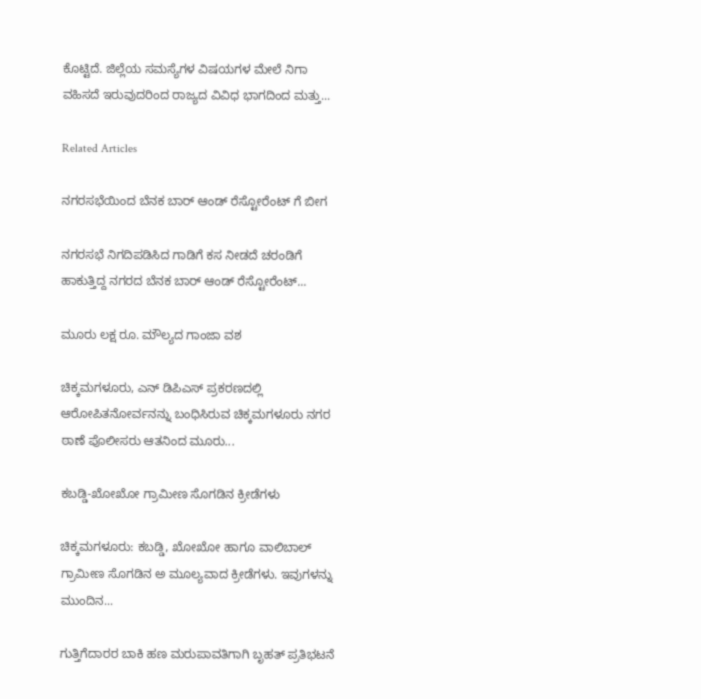ಕೊಟ್ಟಿದೆ. ಜಿಲ್ಲೆಯ ಸಮಸ್ಯೆಗಳ ವಿಷಯಗಳ ಮೇಲೆ ನಿಗಾ ವಹಿಸದೆ ಇರುವುದರಿಂದ ರಾಜ್ಯದ ವಿವಿಧ ಭಾಗದಿಂದ ಮತ್ತು...

Related Articles

ನಗರಸಭೆಯಿಂದ ಬೆನಕ ಬಾರ್ ಆಂಡ್ ರೆಸ್ಟೋರೆಂಟ್ ಗೆ ಬೀಗ

ನಗರಸಭೆ ನಿಗದಿಪಡಿಸಿದ ಗಾಡಿಗೆ ಕಸ ನೀಡದೆ ಚರಂಡಿಗೆ ಹಾಕುತ್ತಿದ್ದ ನಗರದ ಬೆನಕ ಬಾರ್ ಆಂಡ್ ರೆಸ್ಟೋರೆಂಟ್...

ಮೂರು ಲಕ್ಷ ರೂ. ಮೌಲ್ಯದ ಗಾಂಜಾ ವಶ

ಚಿಕ್ಕಮಗಳೂರು, ಎನ್ ಡಿಪಿಎಸ್ ಪ್ರಕರಣದಲ್ಲಿ ಆರೋಪಿತನೋರ್ವನನ್ನು ಬಂಧಿಸಿರುವ ಚಿಕ್ಕಮಗಳೂರು ನಗರ ಠಾಣೆ ಪೊಲೀಸರು ಆತನಿಂದ ಮೂರು...

ಕಬಡ್ಡಿ-ಖೋಖೋ ಗ್ರಾಮೀಣ ಸೊಗಡಿನ ಕ್ರೀಡೆಗಳು

ಚಿಕ್ಕಮಗಳೂರು: ಕಬಡ್ಡಿ, ಖೋಖೋ ಹಾಗೂ ವಾಲಿಬಾಲ್ ಗ್ರಾಮೀಣ ಸೊಗಡಿನ ಅ ಮೂಲ್ಯವಾದ ಕ್ರೀಡೆಗಳು. ಇವುಗಳನ್ನು ಮುಂದಿನ...

ಗುತ್ತಿಗೆದಾರರ ಬಾಕಿ ಹಣ ಮರುಪಾವತಿಗಾಗಿ ಬೃಹತ್ ಪ್ರತಿಭಟನೆ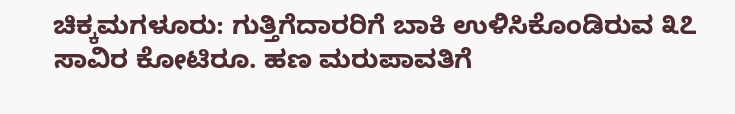ಚಿಕ್ಕಮಗಳೂರು: ಗುತ್ತಿಗೆದಾರರಿಗೆ ಬಾಕಿ ಉಳಿಸಿಕೊಂಡಿರುವ ೩೭ ಸಾವಿರ ಕೋಟಿರೂ. ಹಣ ಮರುಪಾವತಿಗೆ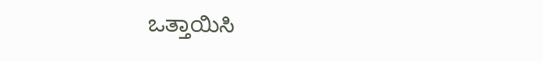ಒತ್ತಾಯಿಸಿ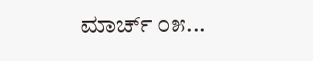ಮಾರ್ಚ್ ೦೫...